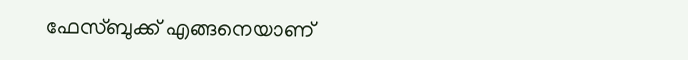ഫേസ്‌ബുക്ക് എങ്ങനെയാണ്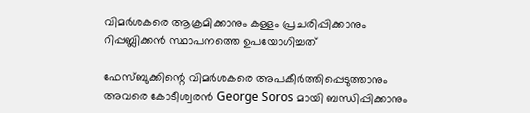വിമര്‍ശകരെ ആക്രമിക്കാനും കള്ളം പ്രചരിപ്പിക്കാനും റിപ്പബ്ലിക്കന്‍ സ്ഥാപനത്തെ ഉപയോഗിച്ചത്

ഫേസ്‌ബുക്കിന്റെ വിമര്‍ശകരെ അപകീര്‍ത്തിപ്പെടുത്താനും അവരെ കോടീശ്വരന്‍ George Soros മായി ബന്ധിപ്പിക്കാനും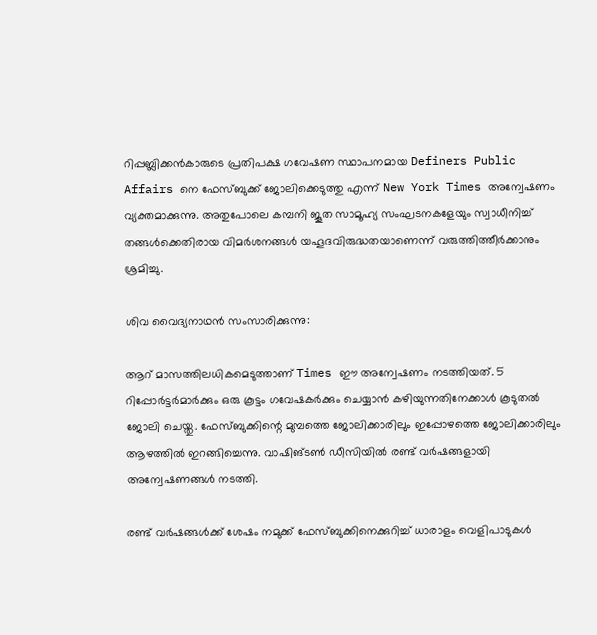റിപ്പബ്ലിക്കന്‍കാരുടെ പ്രതിപക്ഷ ഗവേഷണ സ്ഥാപനമായ Definers Public Affairs നെ ഫേസ്‌ബുക്ക് ജോലിക്കെടുത്തു എന്ന് New York Times അന്വേഷണം വ്യക്തമാക്കുന്നു. അതുപോലെ കമ്പനി ജൂത സാമൂഹ്യ സംഘടനകളേയും സ്വാധീനിച്ച് തങ്ങള്‍ക്കെതിരായ വിമര്‍ശനങ്ങള്‍ യഹൂദവിരുദ്ധതയാണെന്ന് വരുത്തിത്തീര്‍ക്കാനും ശ്രമിച്ചു.

ശിവ വൈദ്യനാഥന്‍ സംസാരിക്കുന്നു:

ആറ് മാസത്തിലധികമെടുത്താണ് Times ഈ അന്വേഷണം നടത്തിയത്. 5 റിപ്പോര്‍ട്ടര്‍മാര്‍ക്കും ഒരു കൂട്ടം ഗവേഷകര്‍ക്കും ചെയ്യാന്‍ കഴിയുന്നതിനേക്കാള്‍ കൂടുതല്‍ ജോലി ചെയ്തു. ഫേസ്‌ബുക്കിന്റെ മുമ്പത്തെ ജോലിക്കാരിലും ഇപ്പോഴത്തെ ജോലിക്കാരിലും ആഴത്തില്‍ ഇറങ്ങിച്ചെന്നു. വാഷിങ്ടണ്‍ ഡീസിയില്‍ രണ്ട് വര്‍ഷങ്ങളായി അന്വേഷണങ്ങള്‍ നടത്തി.

രണ്ട് വര്‍ഷങ്ങള്‍ക്ക് ശേഷം നമുക്ക് ഫേസ്‌ബുക്കിനെക്കുറിച്ച് ധാരാളം വെളിപാടുകള്‍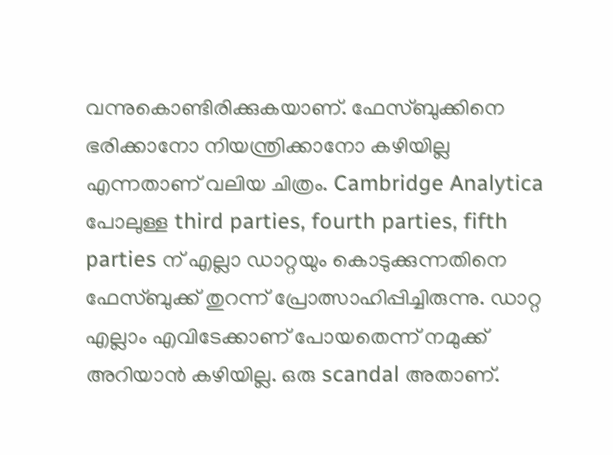വന്നുകൊണ്ടിരിക്കുകയാണ്. ഫേസ്‌ബുക്കിനെ ഭരിക്കാനോ നിയന്ത്രിക്കാനോ കഴിയില്ല എന്നതാണ് വലിയ ചിത്രം. Cambridge Analytica പോലുള്ള third parties, fourth parties, fifth parties ന് എല്ലാ ഡാറ്റയും കൊടുക്കുന്നതിനെ ഫേസ്‌ബുക്ക് തുറന്ന് പ്രോത്സാഹിപ്പിച്ചിരുന്നു. ഡാറ്റ എല്ലാം എവിടേക്കാണ് പോയതെന്ന് നമുക്ക് അറിയാന്‍ കഴിയില്ല. ഒരു scandal അതാണ്.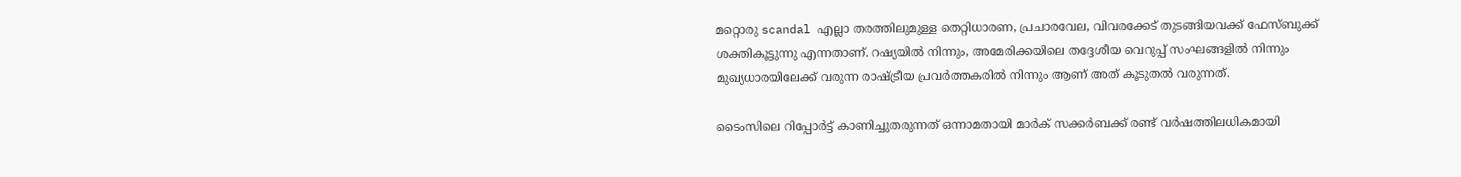മറ്റൊരു scandal എല്ലാ തരത്തിലുമുള്ള തെറ്റിധാരണ, പ്രചാരവേല, വിവരക്കേട് തുടങ്ങിയവക്ക് ഫേസ്‌ബുക്ക് ശക്തികൂട്ടുന്നു എന്നതാണ്. റഷ്യയില്‍ നിന്നും, അമേരിക്കയിലെ തദ്ദേശീയ വെറുപ്പ് സംഘങ്ങളില്‍ നിന്നും മുഖ്യധാരയിലേക്ക് വരുന്ന രാഷ്ട്രീയ പ്രവര്‍ത്തകരില്‍ നിന്നും ആണ് അത് കൂടുതല്‍ വരുന്നത്.

ടൈംസിലെ റിപ്പോര്‍ട്ട് കാണിച്ചുതരുന്നത് ഒന്നാമതായി മാര്‍ക് സക്കര്‍ബക്ക് രണ്ട് വര്‍ഷത്തിലധികമായി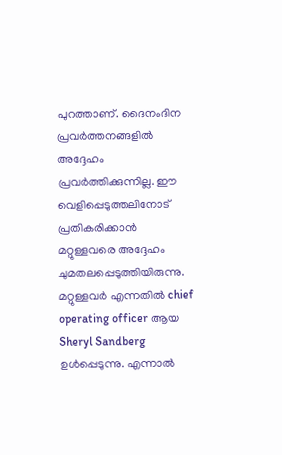പുറത്താണ്. ദൈനംദിന പ്രവര്‍ത്തനങ്ങളില്‍ അദ്ദേഹം പ്രവര്‍ത്തിക്കുന്നില്ല. ഈ വെളിപ്പെടുത്തലിനോട് പ്രതികരിക്കാന്‍ മറ്റുള്ളവരെ അദ്ദേഹം ചുമതലപ്പെടുത്തിയിരുന്നു. മറ്റുള്ളവര്‍ എന്നതില്‍ chief operating officer ആയ Sheryl Sandberg ഉള്‍പ്പെടുന്നു. എന്നാല്‍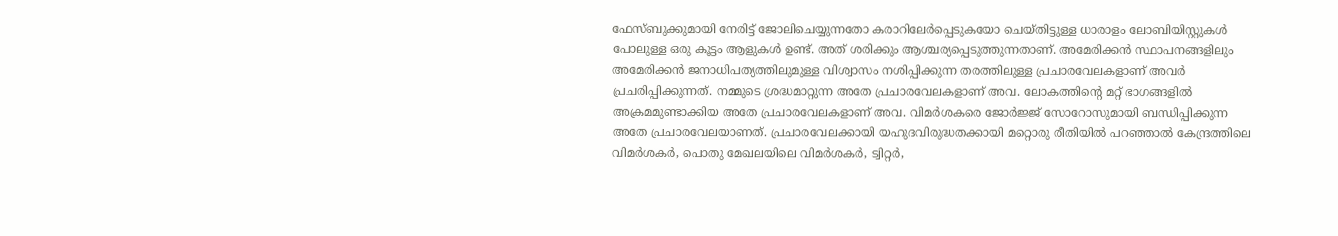ഫേസ്‌ബുക്കുമായി നേരിട്ട് ജോലിചെയ്യുന്നതോ കരാറിലേര്‍പ്പെടുകയോ ചെയ്തിട്ടുള്ള ധാരാളം ലോബിയിസ്റ്റുകള്‍ പോലുള്ള ഒരു കൂട്ടം ആളുകള്‍ ഉണ്ട്. അത് ശരിക്കും ആശ്ചര്യപ്പെടുത്തുന്നതാണ്. അമേരിക്കന്‍ സ്ഥാപനങ്ങളിലും അമേരിക്കന്‍ ജനാധിപത്യത്തിലുമുള്ള വിശ്വാസം നശിപ്പിക്കുന്ന തരത്തിലുള്ള പ്രചാരവേലകളാണ് അവര്‍ പ്രചരിപ്പിക്കുന്നത്. നമ്മുടെ ശ്രദ്ധമാറ്റുന്ന അതേ പ്രചാരവേലകളാണ് അവ. ലോകത്തിന്റെ മറ്റ് ഭാഗങ്ങളില്‍ അക്രമമുണ്ടാക്കിയ അതേ പ്രചാരവേലകളാണ് അവ. വിമര്‍ശകരെ ജോര്‍ജ്ജ് സോറോസുമായി ബന്ധിപ്പിക്കുന്ന അതേ പ്രചാരവേലയാണത്. പ്രചാരവേലക്കായി യഹുദവിരുദ്ധതക്കായി മറ്റൊരു രീതിയില്‍ പറഞ്ഞാല്‍ കേന്ദ്രത്തിലെ വിമര്‍ശകര്‍, പൊതു മേഖലയിലെ വിമര്‍ശകര്‍, ട്വിറ്റര്‍,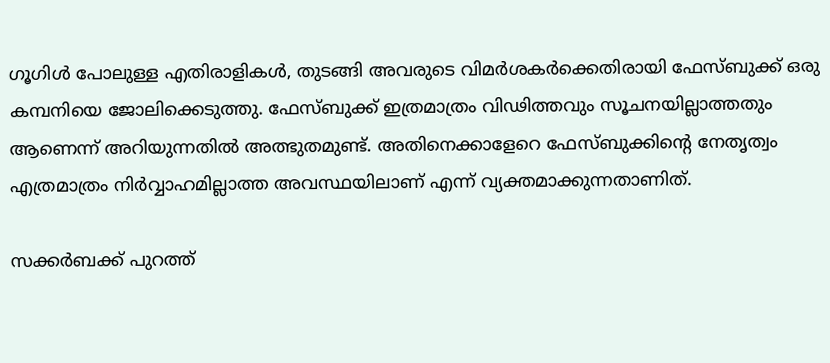ഗൂഗിള്‍ പോലുള്ള എതിരാളികള്‍, തുടങ്ങി അവരുടെ വിമര്‍ശകര്‍ക്കെതിരായി ഫേസ്‌ബുക്ക് ഒരു കമ്പനിയെ ജോലിക്കെടുത്തു. ഫേസ്‌ബുക്ക് ഇത്രമാത്രം വിഢിത്തവും സൂചനയില്ലാത്തതും ആണെന്ന് അറിയുന്നതില്‍ അത്ഭുതമുണ്ട്. അതിനെക്കാളേറെ ഫേസ്‌ബുക്കിന്റെ നേതൃത്വം എത്രമാത്രം നിര്‍വ്വാഹമില്ലാത്ത അവസ്ഥയിലാണ് എന്ന് വ്യക്തമാക്കുന്നതാണിത്.

സക്കര്‍ബക്ക് പുറത്ത്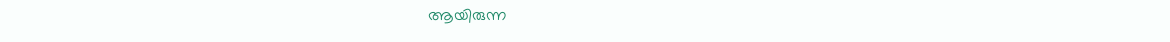ആയിരുന്ന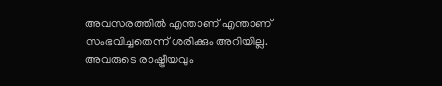അവസരത്തില്‍ എന്താണ് എന്താണ് സംഭവിച്ചതെന്ന് ശരിക്കും അറിയില്ല. അവരുടെ രാഷ്ട്രീയവും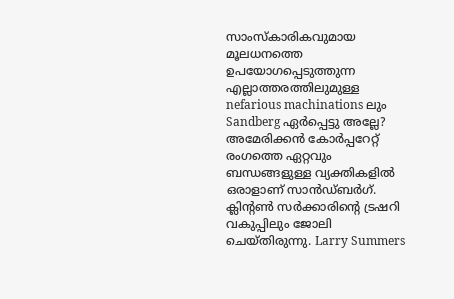സാംസ്കാരികവുമായ മൂലധനത്തെ ഉപയോഗപ്പെടുത്തുന്ന എല്ലാത്തരത്തിലുമുള്ള nefarious machinations ലും Sandberg ഏര്‍പ്പെട്ടു അല്ലേ? അമേരിക്കന്‍ കോര്‍പ്പറേറ്റ് രംഗത്തെ ഏറ്റവും ബന്ധങ്ങളുള്ള വ്യക്തികളില്‍ ഒരാളാണ് സാന്‍ഡ്ബര്‍ഗ്. ക്ലിന്റണ്‍ സര്‍ക്കാരിന്റെ ട്രഷറി വകുപ്പിലും ജോലി ചെയ്തിരുന്നു. Larry Summers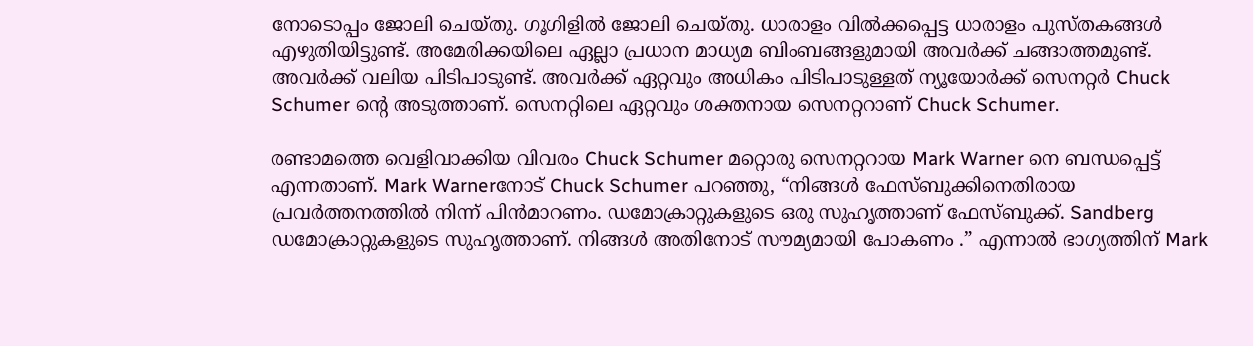നോടൊപ്പം ജോലി ചെയ്തു. ഗൂഗിളില്‍ ജോലി ചെയ്തു. ധാരാളം വില്‍ക്കപ്പെട്ട ധാരാളം പുസ്തകങ്ങള്‍ എഴുതിയിട്ടുണ്ട്. അമേരിക്കയിലെ ഏല്ലാ പ്രധാന മാധ്യമ ബിംബങ്ങളുമായി അവര്‍ക്ക് ചങ്ങാത്തമുണ്ട്. അവര്‍ക്ക് വലിയ പിടിപാടുണ്ട്. അവര്‍ക്ക് ഏറ്റവും അധികം പിടിപാടുള്ളത് ന്യൂയോര്‍ക്ക് സെനറ്റര്‍ Chuck Schumer ന്റെ അടുത്താണ്. സെനറ്റിലെ ഏറ്റവും ശക്തനായ സെനറ്ററാണ് Chuck Schumer.

രണ്ടാമത്തെ വെളിവാക്കിയ വിവരം Chuck Schumer മറ്റൊരു സെനറ്ററായ Mark Warner നെ ബന്ധപ്പെട്ട് എന്നതാണ്. Mark Warnerനോട് Chuck Schumer പറഞ്ഞു, “നിങ്ങള്‍ ഫേസ്‌ബുക്കിനെതിരായ പ്രവര്‍ത്തനത്തില്‍ നിന്ന് പിന്‍മാറണം. ഡമോക്രാറ്റുകളുടെ ഒരു സുഹൃത്താണ് ഫേസ്‌ബുക്ക്. Sandberg ഡമോക്രാറ്റുകളുടെ സുഹൃത്താണ്. നിങ്ങള്‍ അതിനോട് സൗമ്യമായി പോകണം .” എന്നാല്‍ ഭാഗ്യത്തിന് Mark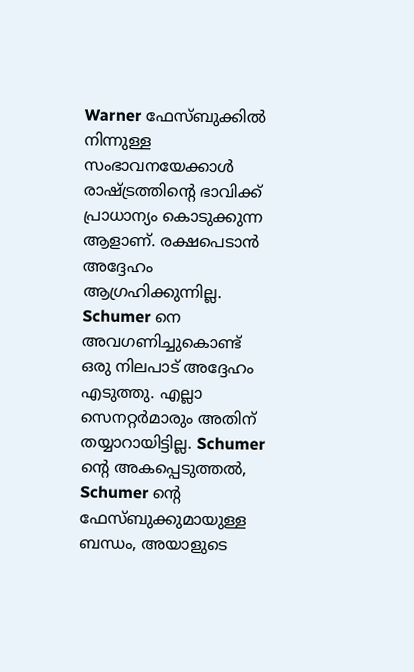Warner ഫേസ്‌ബുക്കില്‍ നിന്നുള്ള സംഭാവനയേക്കാള്‍ രാഷ്ട്രത്തിന്റെ ഭാവിക്ക് പ്രാധാന്യം കൊടുക്കുന്ന ആളാണ്. രക്ഷപെടാന്‍ അദ്ദേഹം ആഗ്രഹിക്കുന്നില്ല. Schumer നെ അവഗണിച്ചുകൊണ്ട് ഒരു നിലപാട് അദ്ദേഹം എടുത്തു. എല്ലാ സെനറ്റര്‍മാരും അതിന് തയ്യാറായിട്ടില്ല. Schumer ന്റെ അകപ്പെടുത്തല്‍, Schumer ന്റെ ഫേസ്‌ബുക്കുമായുള്ള ബന്ധം, അയാളുടെ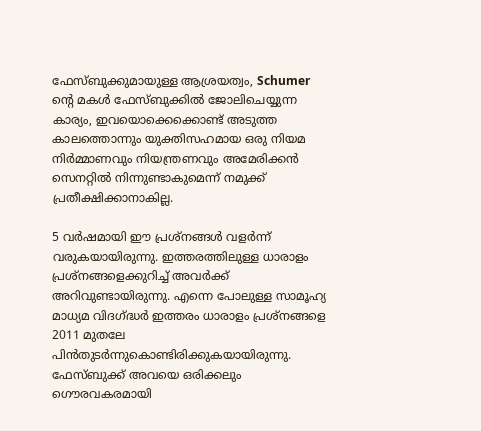ഫേസ്‌ബുക്കുമായുള്ള ആശ്രയത്വം, Schumer ന്റെ മകള്‍ ഫേസ്‌ബുക്കില്‍ ജോലിചെയ്യുന്ന കാര്യം, ഇവയൊക്കെക്കൊണ്ട് അടുത്ത കാലത്തൊന്നും യുക്തിസഹമായ ഒരു നിയമ നിര്‍മ്മാണവും നിയന്ത്രണവും അമേരിക്കന്‍ സെനറ്റില്‍ നിന്നുണ്ടാകുമെന്ന് നമുക്ക് പ്രതീക്ഷിക്കാനാകില്ല.

5 വര്‍ഷമായി ഈ പ്രശ്നങ്ങള്‍ വളര്‍ന്ന് വരുകയായിരുന്നു. ഇത്തരത്തിലുള്ള ധാരാളം പ്രശ്നങ്ങളെക്കുറിച്ച് അവര്‍ക്ക് അറിവുണ്ടായിരുന്നു. എന്നെ പോലുള്ള സാമൂഹ്യ മാധ്യമ വിദഗ്ദ്ധര്‍ ഇത്തരം ധാരാളം പ്രശ്നങ്ങളെ 2011 മുതലേ പിന്‍തുടര്‍ന്നുകൊണ്ടിരിക്കുകയായിരുന്നു. ഫേസ്‌ബുക്ക് അവയെ ഒരിക്കലും ഗൌരവകരമായി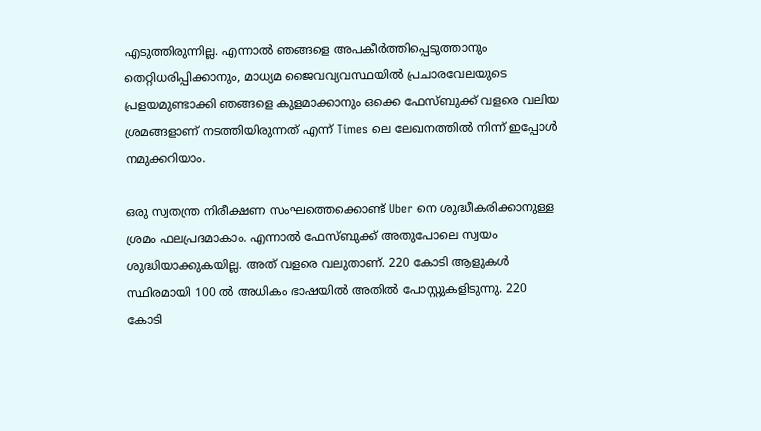എടുത്തിരുന്നില്ല. എന്നാല്‍ ഞങ്ങളെ അപകീര്‍ത്തിപ്പെടുത്താനും തെറ്റിധരിപ്പിക്കാനും, മാധ്യമ ജൈവവ്യവസ്ഥയില്‍ പ്രചാരവേലയുടെ പ്രളയമുണ്ടാക്കി ഞങ്ങളെ കുളമാക്കാനും ഒക്കെ ഫേസ്‌ബുക്ക് വളരെ വലിയ ശ്രമങ്ങളാണ് നടത്തിയിരുന്നത് എന്ന് Times ലെ ലേഖനത്തില്‍ നിന്ന് ഇപ്പോള്‍ നമുക്കറിയാം.

ഒരു സ്വതന്ത്ര നിരീക്ഷണ സംഘത്തെക്കൊണ്ട് Uber നെ ശുദ്ധീകരിക്കാനുള്ള ശ്രമം ഫലപ്രദമാകാം. എന്നാല്‍ ഫേസ്‌ബുക്ക് അതുപോലെ സ്വയം ശുദ്ധിയാക്കുകയില്ല. അത് വളരെ വലുതാണ്. 220 കോടി ആളുകള്‍ സ്ഥിരമായി 100 ല്‍ അധികം ഭാഷയില്‍ അതില്‍ പോസ്റ്റുകളിടുന്നു. 220 കോടി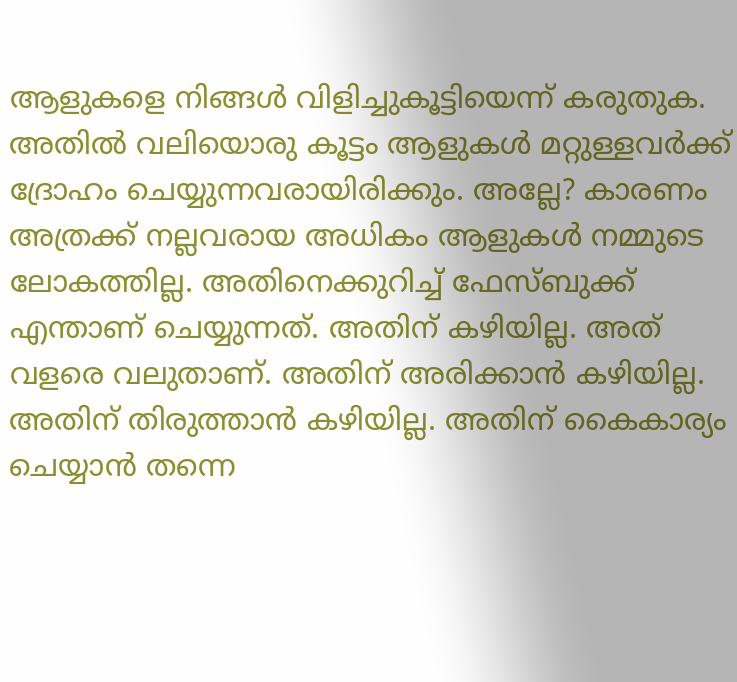ആളുകളെ നിങ്ങള്‍ വിളിച്ചുകൂട്ടിയെന്ന് കരുതുക. അതില്‍ വലിയൊരു കൂട്ടം ആളുകള്‍ മറ്റുള്ളവര്‍ക്ക് ദ്രോഹം ചെയ്യുന്നവരായിരിക്കും. അല്ലേ? കാരണം അത്രക്ക് നല്ലവരായ അധികം ആളുകള്‍ നമ്മുടെ ലോകത്തില്ല. അതിനെക്കുറിച്ച് ഫേസ്‌ബുക്ക് എന്താണ് ചെയ്യുന്നത്. അതിന് കഴിയില്ല. അത് വളരെ വലുതാണ്. അതിന് അരിക്കാന്‍ കഴിയില്ല. അതിന് തിരുത്താന്‍ കഴിയില്ല. അതിന് കൈകാര്യം ചെയ്യാന്‍ തന്നെ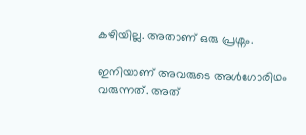കഴിയില്ല. അതാണ് ഒരു പ്രശ്നം.

ഇനിയാണ് അവരുടെ അള്‍ഗോരിഥം വരുന്നത്. അത്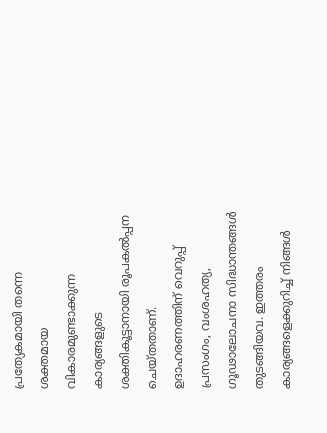പ്രത്യേകമായി തന്നെ ശക്തമായ വികാരമുണ്ടാക്കുന്ന കാര്യങ്ങളുടെ ശക്തികൂട്ടാനായി രൂപകല്‍പ്പന ചെയ്തതാണ്. ഉദാഹരണത്തിന് വെറുപ്പ് പ്രസംഗം, വംശഹത്യ, ഗൂഢാലോചനാ സിദ്ധാന്തങ്ങള്‍ തുടങ്ങിയവ. ഇത്തരം കാര്യങ്ങളെക്കുറിച്ച് നിങ്ങള്‍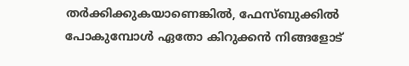തര്‍ക്കിക്കുകയാണെങ്കില്‍, ഫേസ്‌ബുക്കില്‍ പോകുമ്പോള്‍ ഏതോ കിറുക്കന്‍ നിങ്ങളോട്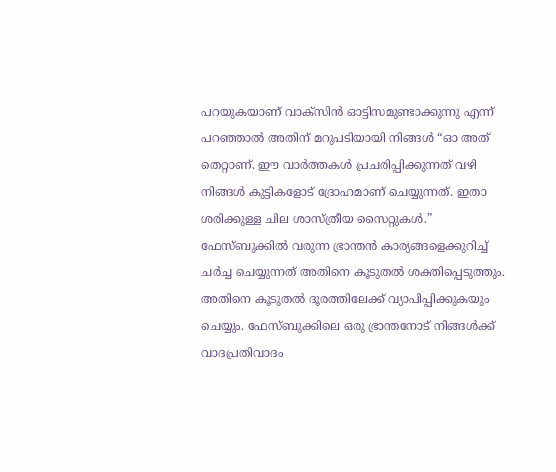പറയുകയാണ് വാക്സിന്‍ ഓട്ടിസമുണ്ടാക്കുന്നു എന്ന് പറഞ്ഞാല്‍ അതിന് മറുപടിയായി നിങ്ങള്‍ “ഓ അത് തെറ്റാണ്. ഈ വാര്‍ത്തകള്‍ പ്രചരിപ്പിക്കുന്നത് വഴി നിങ്ങള്‍ കുട്ടികളോട് ദ്രോഹമാണ് ചെയ്യുന്നത്. ഇതാ ശരിക്കുള്ള ചില ശാസ്ത്രീയ സൈറ്റുകള്‍.” ഫേസ്‌ബുക്കില്‍ വരുന്ന ഭ്രാന്തന്‍ കാര്യങ്ങളെക്കുറിച്ച് ചര്‍ച്ച ചെയ്യുന്നത് അതിനെ കൂടുതല്‍ ശക്തിപ്പെടുത്തും. അതിനെ കൂടുതല്‍ ദൂരത്തിലേക്ക് വ്യാപിപ്പിക്കുകയും ചെയ്യും. ഫേസ്‌ബുക്കിലെ ഒരു ഭ്രാന്തനോട് നിങ്ങള്‍ക്ക് വാദപ്രതിവാദം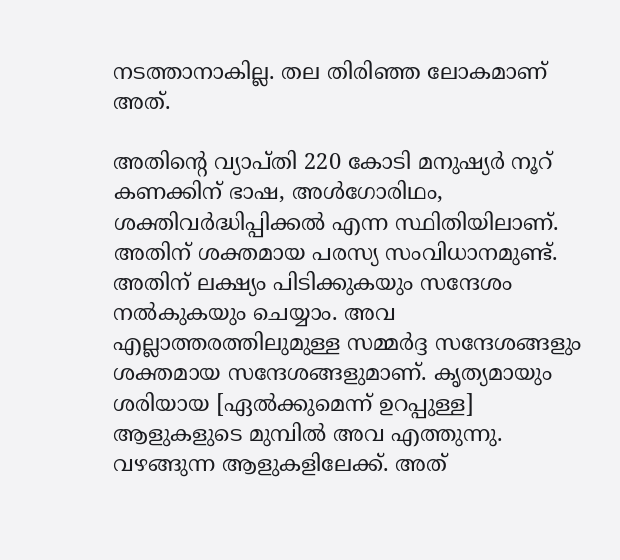നടത്താനാകില്ല. തല തിരിഞ്ഞ ലോകമാണ് അത്.

അതിന്റെ വ്യാപ്തി 220 കോടി മനുഷ്യര്‍ നൂറ് കണക്കിന് ഭാഷ, അള്‍ഗോരിഥം, ശക്തിവര്‍ദ്ധിപ്പിക്കല്‍ എന്ന സ്ഥിതിയിലാണ്. അതിന് ശക്തമായ പരസ്യ സംവിധാനമുണ്ട്. അതിന് ലക്ഷ്യം പിടിക്കുകയും സന്ദേശം നല്‍കുകയും ചെയ്യാം. അവ എല്ലാത്തരത്തിലുമുള്ള സമ്മര്‍ദ്ദ സന്ദേശങ്ങളും ശക്തമായ സന്ദേശങ്ങളുമാണ്. കൃത്യമായും ശരിയായ [ഏല്‍ക്കുമെന്ന് ഉറപ്പുള്ള] ആളുകളുടെ മുമ്പില്‍ അവ എത്തുന്നു. വഴങ്ങുന്ന ആളുകളിലേക്ക്. അത്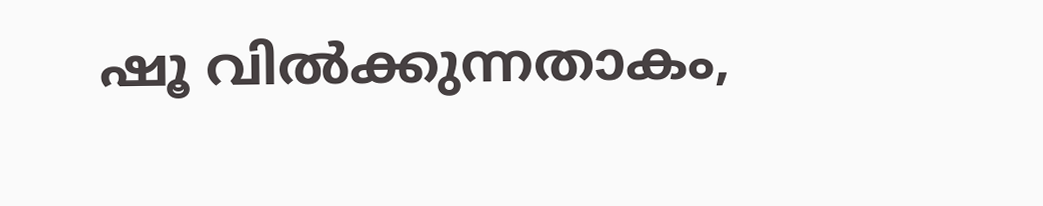ഷൂ വില്‍ക്കുന്നതാകം,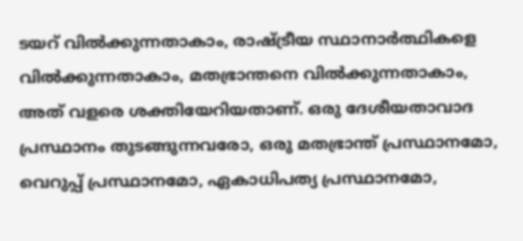ടയറ് വില്‍ക്കുന്നതാകാം, രാഷ്ട്രീയ സ്ഥാനാര്‍ത്ഥികളെ വില്‍ക്കുന്നതാകാം, മതഭ്രാന്തനെ വില്‍ക്കുന്നതാകാം, അത് വളരെ ശക്തിയേറിയതാണ്. ഒരു ദേശീയതാവാദ പ്രസ്ഥാനം തുടങ്ങുന്നവരോ, ഒരു മതഭ്രാന്ത് പ്രസ്ഥാനമോ, വെറുപ്പ് പ്രസ്ഥാനമോ, ഏകാധിപത്യ പ്രസ്ഥാനമോ,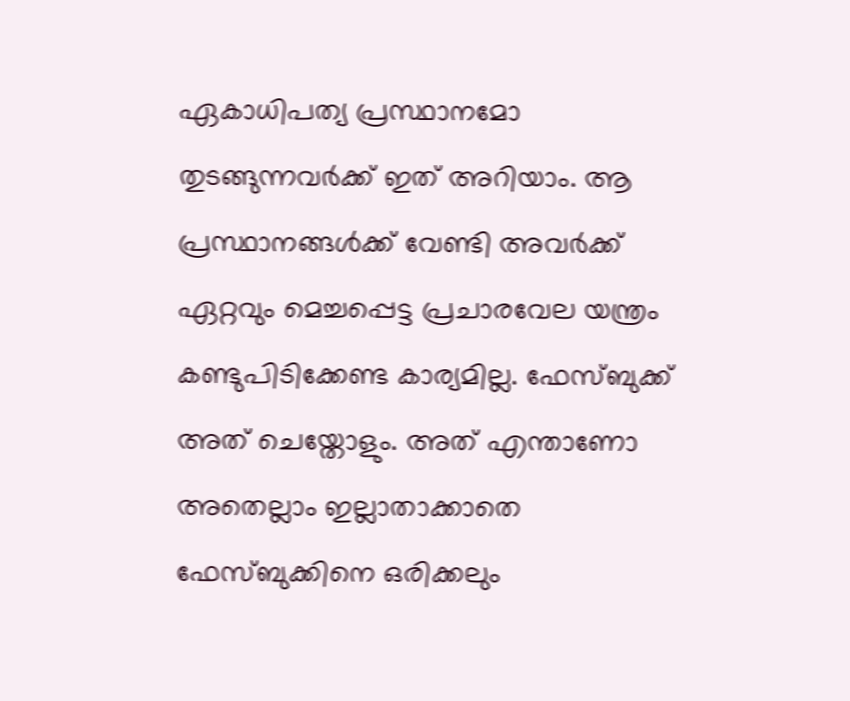ഏകാധിപത്യ പ്രസ്ഥാനമോ തുടങ്ങുന്നവര്‍ക്ക് ഇത് അറിയാം. ആ പ്രസ്ഥാനങ്ങള്‍ക്ക് വേണ്ടി അവര്‍ക്ക് ഏറ്റവും മെച്ചപ്പെട്ട പ്രചാരവേല യന്ത്രം കണ്ടുപിടിക്കേണ്ട കാര്യമില്ല. ഫേസ്‌ബുക്ക് അത് ചെയ്തോളും. അത് എന്താണോ അതെല്ലാം ഇല്ലാതാക്കാതെ ഫേസ്‌ബുക്കിനെ ഒരിക്കലും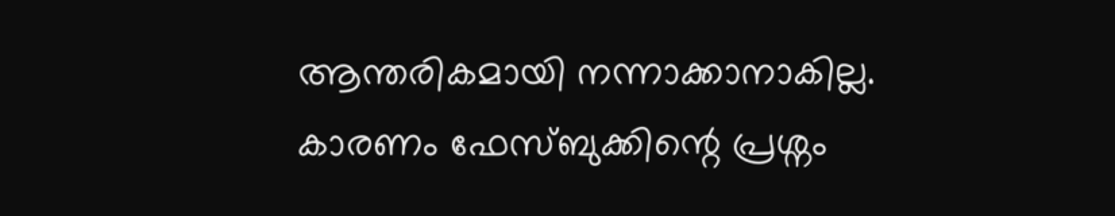ആന്തരികമായി നന്നാക്കാനാകില്ല. കാരണം ഫേസ്‌ബുക്കിന്റെ പ്രശ്നം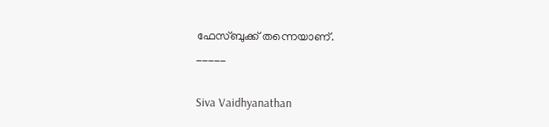ഫേസ്‌ബുക്ക് തന്നെയാണ്.
_____

Siva Vaidhyanathan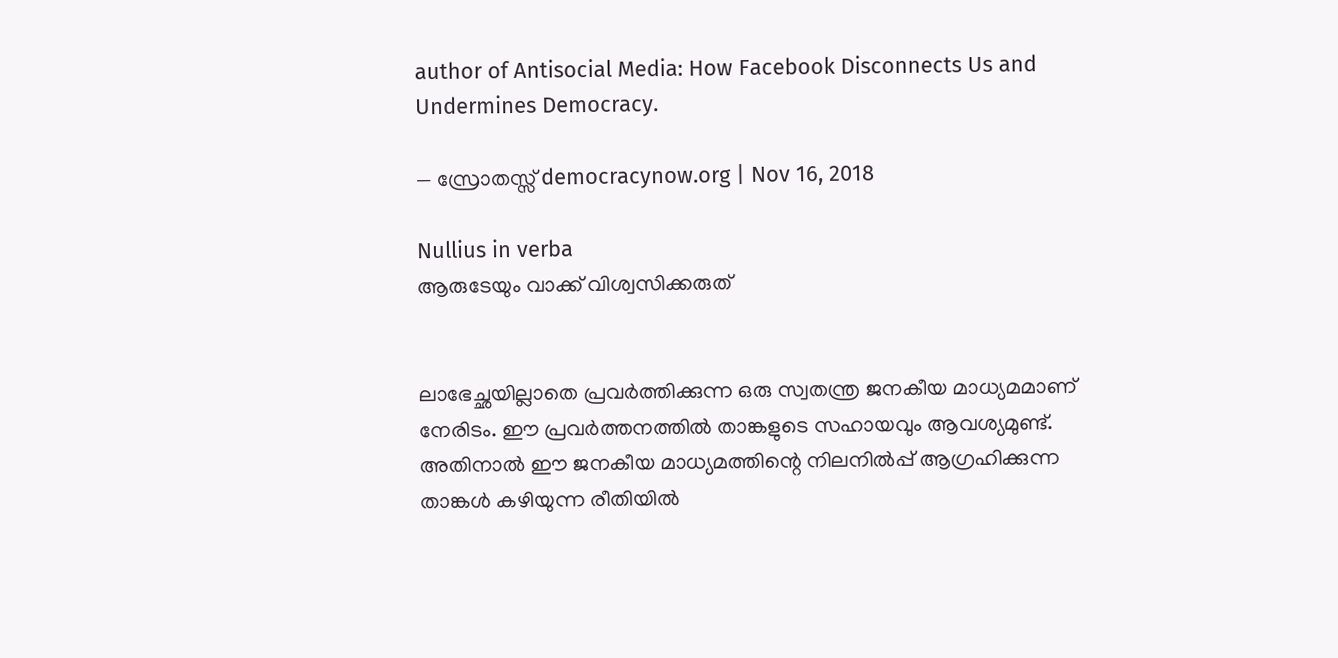author of Antisocial Media: How Facebook Disconnects Us and Undermines Democracy.

— സ്രോതസ്സ് democracynow.org | Nov 16, 2018

Nullius in verba
ആരുടേയും വാക്ക് വിശ്വസിക്കരുത്


ലാഭേച്ഛയില്ലാതെ പ്രവര്‍ത്തിക്കുന്ന ഒരു സ്വതന്ത്ര ജനകീയ മാധ്യമമാണ് നേരിടം. ഈ പ്രവര്‍ത്തനത്തില്‍ താങ്കളുടെ സഹായവും ആവശ്യമുണ്ട്. അതിനാല്‍ ഈ ജനകീയ മാധ്യമത്തിന്റെ നിലനില്‍പ്പ് ആഗ്രഹിക്കുന്ന താങ്കള്‍ കഴിയുന്ന രീതിയില്‍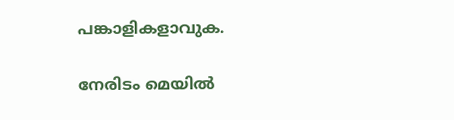പങ്കാളികളാവുക.

നേരിടം മെയില്‍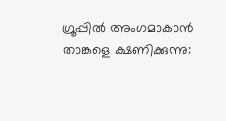ഗ്രൂപ്പില്‍ അംഗമാകാന്‍ താങ്കളെ ക്ഷണിക്കുന്നു: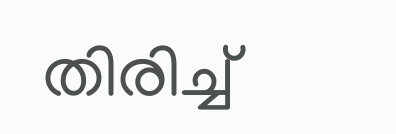തിരിച്ച്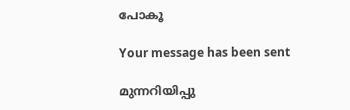പോകൂ

Your message has been sent

മുന്നറിയിപ്പു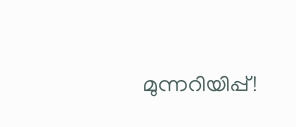മുന്നറിയിപ്പ്!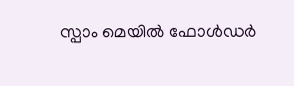സ്പാം മെയില്‍ ഫോള്‍ഡര്‍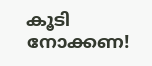കൂടി നോക്കണ!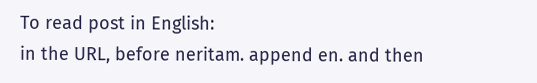To read post in English:
in the URL, before neritam. append en. and then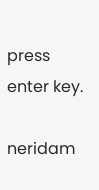press enter key.

neridam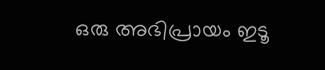ഒരു അഭിപ്രായം ഇടൂ